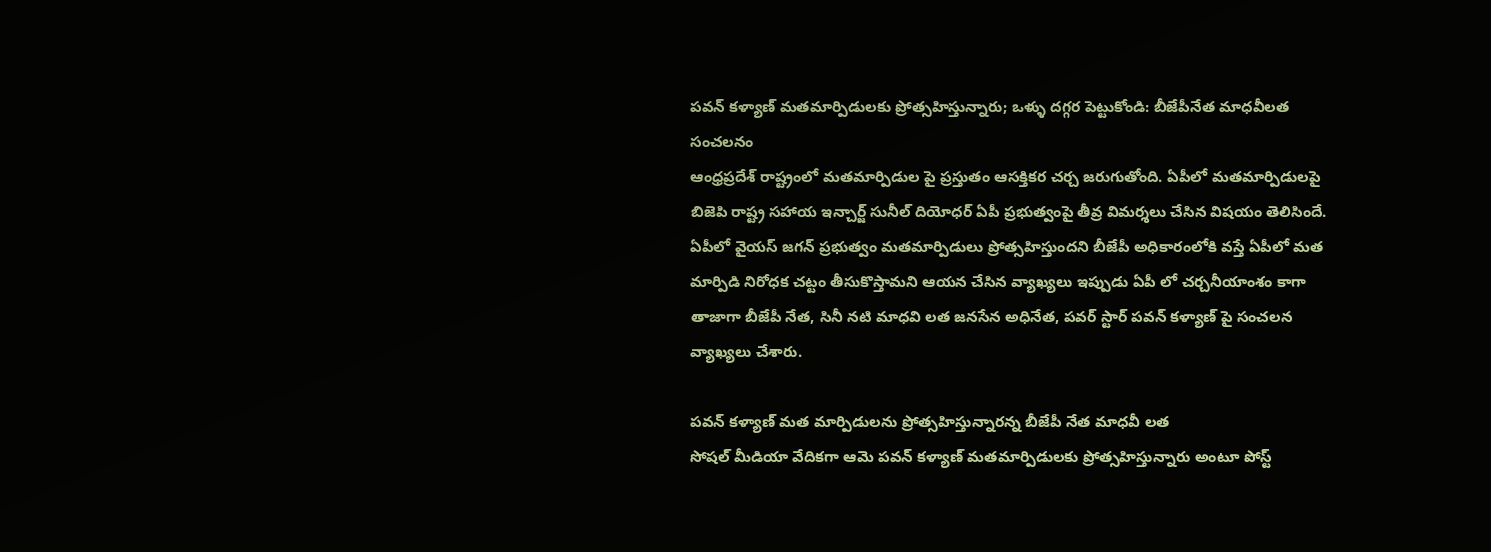పవన్ కళ్యాణ్ మతమార్పిడులకు ప్రోత్సహిస్తున్నారు; ఒళ్ళు దగ్గర పెట్టుకోండి: బీజేపీనేత మాధవీలత సంచలనం
ఆంధ్రప్రదేశ్ రాష్ట్రంలో మతమార్పిడుల పై ప్రస్తుతం ఆసక్తికర చర్చ జరుగుతోంది. ఏపీలో మతమార్పిడులపై బిజెపి రాష్ట్ర సహాయ ఇన్చార్జ్ సునీల్ దియోధర్ ఏపీ ప్రభుత్వంపై తీవ్ర విమర్శలు చేసిన విషయం తెలిసిందే. ఏపీలో వైయస్ జగన్ ప్రభుత్వం మతమార్పిడులు ప్రోత్సహిస్తుందని బీజేపీ అధికారంలోకి వస్తే ఏపీలో మత మార్పిడి నిరోధక చట్టం తీసుకొస్తామని ఆయన చేసిన వ్యాఖ్యలు ఇప్పుడు ఏపీ లో చర్చనీయాంశం కాగా తాజాగా బీజేపీ నేత, సినీ నటి మాధవి లత జనసేన అధినేత, పవర్ స్టార్ పవన్ కళ్యాణ్ పై సంచలన వ్యాఖ్యలు చేశారు.

పవన్ కళ్యాణ్ మత మార్పిడులను ప్రోత్సహిస్తున్నారన్న బీజేపీ నేత మాధవీ లత
సోషల్ మీడియా వేదికగా ఆమె పవన్ కళ్యాణ్ మతమార్పిడులకు ప్రోత్సహిస్తున్నారు అంటూ పోస్ట్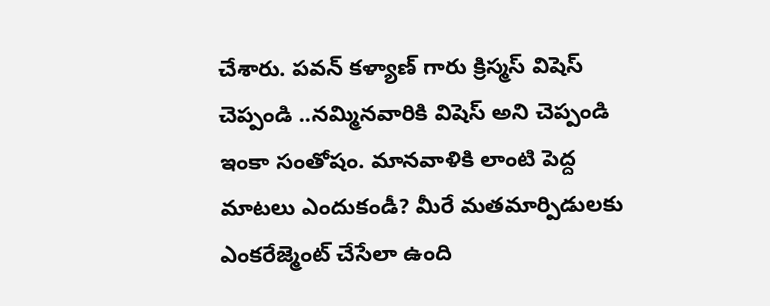చేశారు. పవన్ కళ్యాణ్ గారు క్రిస్మస్ విషెస్ చెప్పండి ..నమ్మినవారికి విషెస్ అని చెప్పండి ఇంకా సంతోషం. మానవాళికి లాంటి పెద్ద మాటలు ఎందుకండీ? మీరే మతమార్పిడులకు ఎంకరేజ్మెంట్ చేసేలా ఉంది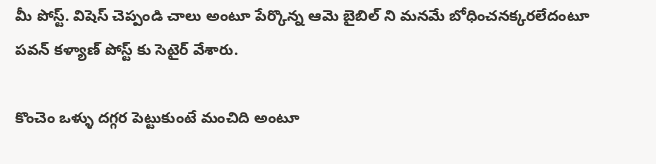మీ పోస్ట్. విషెస్ చెప్పండి చాలు అంటూ పేర్కొన్న ఆమె బైబిల్ ని మనమే బోధించనక్కరలేదంటూ పవన్ కళ్యాణ్ పోస్ట్ కు సెటైర్ వేశారు.

కొంచెం ఒళ్ళు దగ్గర పెట్టుకుంటే మంచిది అంటూ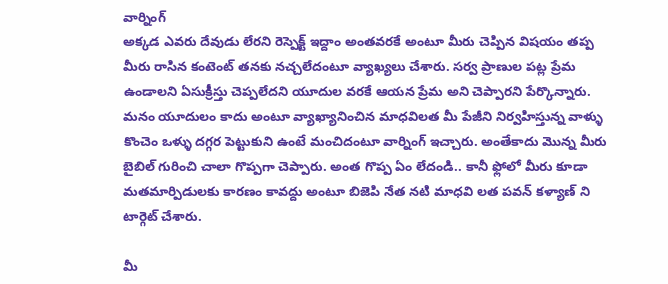వార్నింగ్
అక్కడ ఎవరు దేవుడు లేరని రెస్పెక్ట్ ఇద్దాం అంతవరకే అంటూ మీరు చెప్పిన విషయం తప్ప మీరు రాసిన కంటెంట్ తనకు నచ్చలేదంటూ వ్యాఖ్యలు చేశారు. సర్వ ప్రాణుల పట్ల ప్రేమ ఉండాలని ఏసుక్రీస్తు చెప్పలేదని యూదుల వరకే ఆయన ప్రేమ అని చెప్పారని పేర్కొన్నారు. మనం యూదులం కాదు అంటూ వ్యాఖ్యానించిన మాధవిలత మీ పేజీని నిర్వహిస్తున్న వాళ్ళు కొంచెం ఒళ్ళు దగ్గర పెట్టుకుని ఉంటే మంచిదంటూ వార్నింగ్ ఇచ్చారు. అంతేకాదు మొన్న మీరు బైబిల్ గురించి చాలా గొప్పగా చెప్పారు. అంత గొప్ప ఏం లేదండి.. కానీ ఫ్లోలో మీరు కూడా మతమార్పిడులకు కారణం కావద్దు అంటూ బిజెపి నేత నటి మాధవి లత పవన్ కళ్యాణ్ ని టార్గెట్ చేశారు.

మీ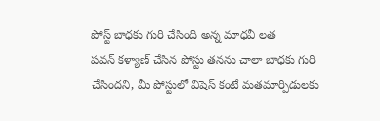పోస్ట్ బాధకు గురి చేసింది అన్న మాధవీ లత
పవన్ కళ్యాణ్ చేసిన పోస్టు తనను చాలా బాధకు గురి చేసిందని, మీ పోస్టులో విషెస్ కంటే మతమార్పిడులకు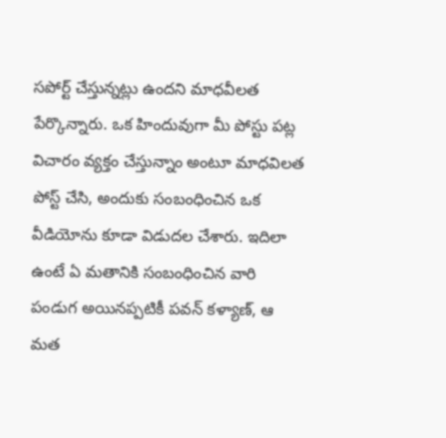సపోర్ట్ చేస్తున్నట్లు ఉందని మాధవీలత పేర్కొన్నారు. ఒక హిందువుగా మీ పోస్టు పట్ల విచారం వ్యక్తం చేస్తున్నాం అంటూ మాధవిలత పోస్ట్ చేసి, అందుకు సంబంధించిన ఒక వీడియోను కూడా విడుదల చేశారు. ఇదిలా ఉంటే ఏ మతానికి సంబంధించిన వారి పండుగ అయినప్పటికీ పవన్ కళ్యాణ్, ఆ మత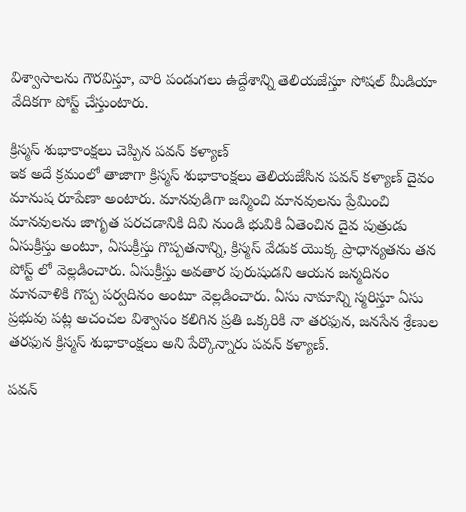విశ్వాసాలను గౌరవిస్తూ, వారి పండుగలు ఉద్దేశాన్ని తెలియజేస్తూ సోషల్ మీడియా వేదికగా పోస్ట్ చేస్తుంటారు.

క్రిస్మస్ శుభాకాంక్షలు చెప్పిన పవన్ కళ్యాణ్
ఇక అదే క్రమంలో తాజాగా క్రిస్మస్ శుభాకాంక్షలు తెలియజేసిన పవన్ కళ్యాణ్ దైవం మానుష రూపేణా అంటారు. మానవుడిగా జన్మించి మానవులను ప్రేమించి మానవులను జాగృత పరచడానికి దివి నుండి భువికి ఏతెంచిన దైవ పుత్రుడు ఏసుక్రీస్తు అంటూ, ఏసుక్రీస్తు గొప్పతనాన్ని, క్రిస్మస్ వేడుక యొక్క ప్రాధాన్యతను తన పోస్ట్ లో వెల్లడించారు. ఏసుక్రీస్తు అవతార పురుషుడని ఆయన జన్మదినం మానవాళికి గొప్ప పర్వదినం అంటూ వెల్లడించారు. ఏసు నామాన్ని స్మరిస్తూ ఏసు ప్రభువు పట్ల అచంచల విశ్వాసం కలిగిన ప్రతి ఒక్కరికి నా తరఫున, జనసేన శ్రేణుల తరఫున క్రిస్మస్ శుభాకాంక్షలు అని పేర్కొన్నారు పవన్ కళ్యాణ్.

పవన్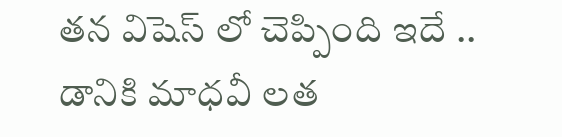తన విషెస్ లో చెప్పింది ఇదే .. డానికి మాధవీ లత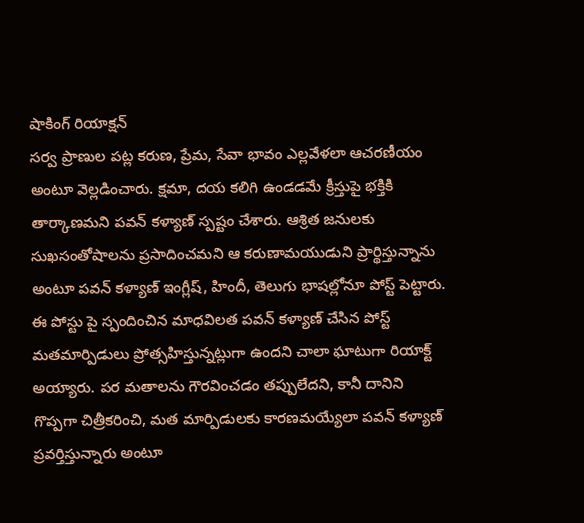షాకింగ్ రియాక్షన్
సర్వ ప్రాణుల పట్ల కరుణ, ప్రేమ, సేవా భావం ఎల్లవేళలా ఆచరణీయం అంటూ వెల్లడించారు. క్షమా, దయ కలిగి ఉండడమే క్రీస్తుపై భక్తికి తార్కాణమని పవన్ కళ్యాణ్ స్పష్టం చేశారు. ఆశ్రిత జనులకు సుఖసంతోషాలను ప్రసాదించమని ఆ కరుణామయుడుని ప్రార్థిస్తున్నాను అంటూ పవన్ కళ్యాణ్ ఇంగ్లీష్, హిందీ, తెలుగు భాషల్లోనూ పోస్ట్ పెట్టారు. ఈ పోస్టు పై స్పందించిన మాధవిలత పవన్ కళ్యాణ్ చేసిన పోస్ట్ మతమార్పిడులు ప్రోత్సహిస్తున్నట్లుగా ఉందని చాలా ఘాటుగా రియాక్ట్ అయ్యారు. పర మతాలను గౌరవించడం తప్పులేదని, కానీ దానిని గొప్పగా చిత్రీకరించి, మత మార్పిడులకు కారణమయ్యేలా పవన్ కళ్యాణ్ ప్రవర్తిస్తున్నారు అంటూ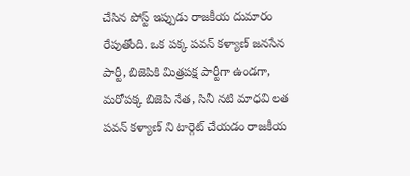చేసిన పోస్ట్ ఇప్పుడు రాజకీయ దుమారం రేపుతోంది. ఒక పక్క పవన్ కళ్యాణ్ జనసేన పార్టీ, బిజెపికి మిత్రపక్ష పార్టీగా ఉండగా, మరోపక్క బిజెపి నేత, సినీ నటి మాధవి లత పవన్ కళ్యాణ్ ని టార్గెట్ చేయడం రాజకీయ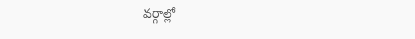వర్గాల్లో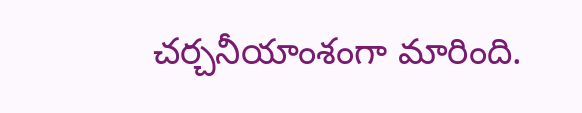చర్చనీయాంశంగా మారింది.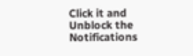Click it and Unblock the Notifications